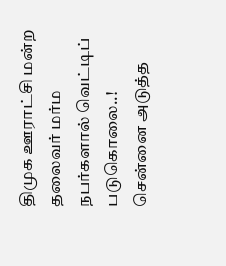திமுக ஊராட்சி மன்ற தலைவர் மர்ம நபர்களால் வெட்டிப் படுகொலை..!
சென்னை அடுத்த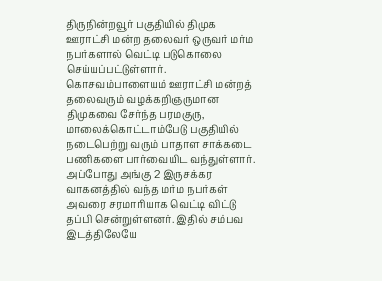திருநின்றவூர் பகுதியில் திமுக ஊராட்சி மன்ற தலைவர் ஒருவர் மர்ம நபர்களால் வெட்டி படுகொலை செய்யப்பட்டுள்ளார். கொசவம்பாளையம் ஊராட்சி மன்றத் தலைவரும் வழக்கறிஞருமான திமுகவை சேர்ந்த பரமகுரு, மாலைக்கொட்டாம்பேடு பகுதியில் நடைபெற்று வரும் பாதாள சாக்கடை பணிகளை பார்வையிட வந்துள்ளார்.
அப்போது அங்கு 2 இருசக்கர வாகனத்தில் வந்த மர்ம நபர்கள் அவரை சரமாரியாக வெட்டி விட்டு தப்பி சென்றுள்ளனர். இதில் சம்பவ இடத்திலேயே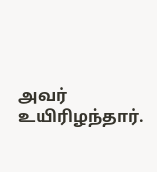அவர் உயிரிழந்தார்.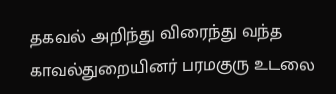தகவல் அறிந்து விரைந்து வந்த காவல்துறையினர் பரமகுரு உடலை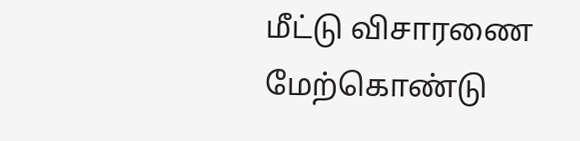மீட்டு விசாரணை மேற்கொண்டு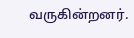வருகின்றனர்.